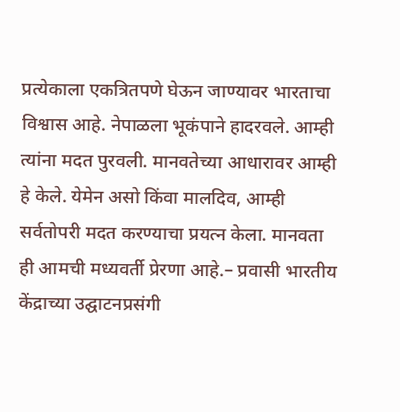प्रत्येकाला एकत्रितपणे घेऊन जाण्यावर भारताचा विश्वास आहे. नेपाळला भूकंपाने हादरवले. आम्ही त्यांना मदत पुरवली. मानवतेच्या आधारावर आम्ही हे केले. येमेन असो किंवा मालदिव, आम्ही सर्वतोपरी मदत करण्याचा प्रयत्न केला. मानवता ही आमची मध्यवर्ती प्रेरणा आहे.– प्रवासी भारतीय केंद्राच्या उद्घाटनप्रसंगी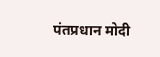पंतप्रधान मोदी